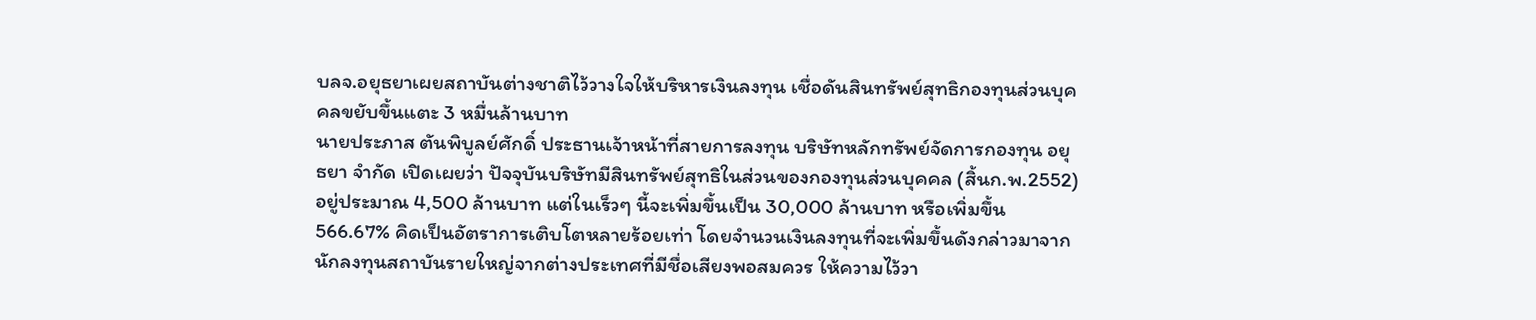บลจ.อยุธยาเผยสถาบันต่างชาติไว้วางใจให้บริหารเงินลงทุน เชื่อดันสินทรัพย์สุทธิกองทุนส่วนบุคคลขยับขึ้นแตะ 3 หมื่นล้านบาท
นายประภาส ตันพิบูลย์ศักดิ์ ประธานเจ้าหน้าที่สายการลงทุน บริษัทหลักทรัพย์จัดการกองทุน อยุธยา จำกัด เปิดเผยว่า ปัจจุบันบริษัทมีสินทรัพย์สุทธิในส่วนของกองทุนส่วนบุคคล (สิ้นก.พ.2552) อยู่ประมาณ 4,500 ล้านบาท แต่ในเร็วๆ นี้จะเพิ่มขึ้นเป็น 30,000 ล้านบาท หรือเพิ่มขึ้น 566.67% คิดเป็นอัตราการเติบโตหลายร้อยเท่า โดยจำนวนเงินลงทุนที่จะเพิ่มขึ้นดังกล่าวมาจากนักลงทุนสถาบันรายใหญ่จากต่างประเทศที่มีชื่อเสียงพอสมควร ให้ความไว้วา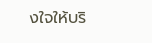งใจให้บริ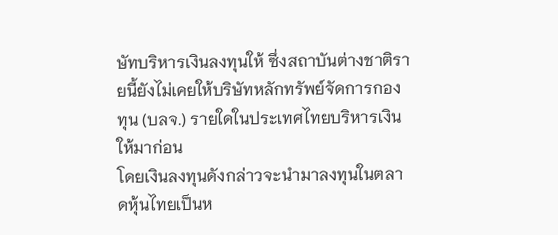ษัทบริหารเงินลงทุนให้ ซึ่งสถาบันต่างชาติรายนี้ยังไม่เคยให้บริษัทหลักทรัพย์จัดการกองทุน (บลจ.) รายใดในประเทศไทยบริหารเงินให้มาก่อน
โดยเงินลงทุนดังกล่าวจะนำมาลงทุนในตลาดหุ้นไทยเป็นห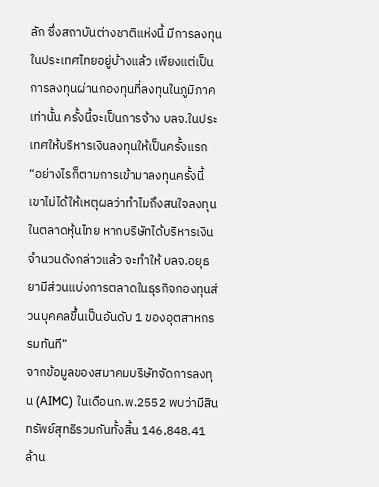ลัก ซึ่งสถาบันต่างชาติแห่งนี้ มีการลงทุนในประเทศไทยอยู่บ้างแล้ว เพียงแต่เป็นการลงทุนผ่านกองทุนที่ลงทุนในภูมิภาคเท่านั้น ครั้งนี้จะเป็นการจ้าง บลจ.ในประเทศให้บริหารเงินลงทุนให้เป็นครั้งแรก
“อย่างไรก็ตามการเข้ามาลงทุนครั้งนี้ เขาไม่ได้ให้เหตุผลว่าทำไมถึงสนใจลงทุนในตลาดหุ้นไทย หากบริษัทได้บริหารเงินจำนวนดังกล่าวแล้ว จะทำให้ บลจ.อยุธยามีส่วนแบ่งการตลาดในธุรกิจกองทุนส่วนบุคคลขึ้นเป็นอันดับ 1 ของอุตสาหกรรมทันที”
จากข้อมูลของสมาคมบริษัทจัดการลงทุน (AIMC) ในเดือนก.พ.2552 พบว่ามีสินทรัพย์สุทธิรวมกันทั้งสิ้น 146,848.41 ล้าน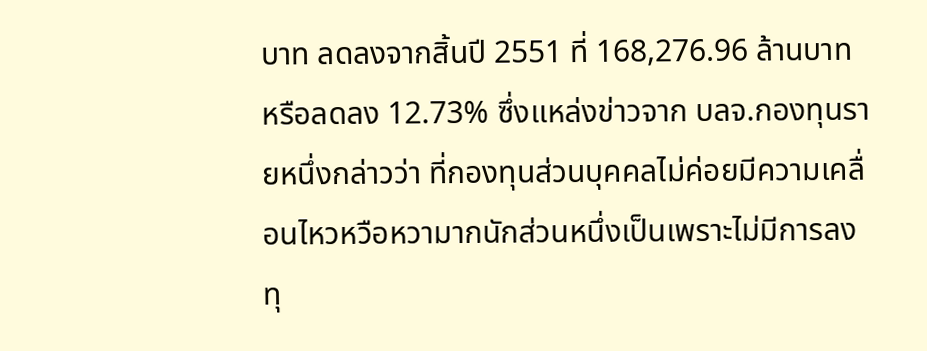บาท ลดลงจากสิ้นปี 2551 ที่ 168,276.96 ล้านบาท หรือลดลง 12.73% ซึ่งแหล่งข่าวจาก บลจ.กองทุนรายหนึ่งกล่าวว่า ที่กองทุนส่วนบุคคลไม่ค่อยมีความเคลื่อนไหวหวือหวามากนักส่วนหนึ่งเป็นเพราะไม่มีการลงทุ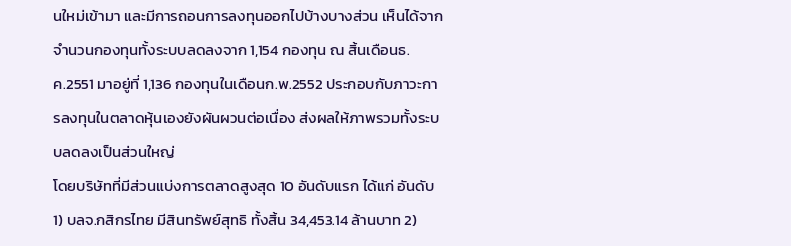นใหม่เข้ามา และมีการถอนการลงทุนออกไปบ้างบางส่วน เห็นได้จากจำนวนกองทุนทั้งระบบลดลงจาก 1,154 กองทุน ณ สิ้นเดือนธ.ค.2551 มาอยู่ที่ 1,136 กองทุนในเดือนก.พ.2552 ประกอบกับภาวะการลงทุนในตลาดหุ้นเองยังผันผวนต่อเนื่อง ส่งผลให้ภาพรวมทั้งระบบลดลงเป็นส่วนใหญ่
โดยบริษัทที่มีส่วนแบ่งการตลาดสูงสุด 10 อันดับแรก ได้แก่ อันดับ 1) บลจ.กสิกรไทย มีสินทรัพย์สุทธิ ทั้งสิ้น 34,453.14 ล้านบาท 2)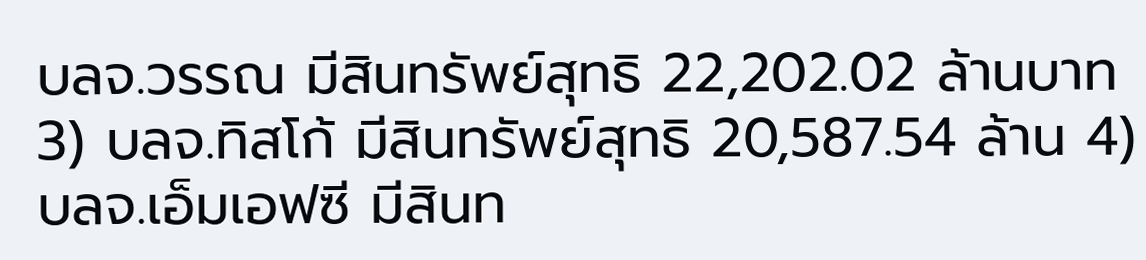บลจ.วรรณ มีสินทรัพย์สุทธิ 22,202.02 ล้านบาท 3) บลจ.ทิสโก้ มีสินทรัพย์สุทธิ 20,587.54 ล้าน 4) บลจ.เอ็มเอฟซี มีสินท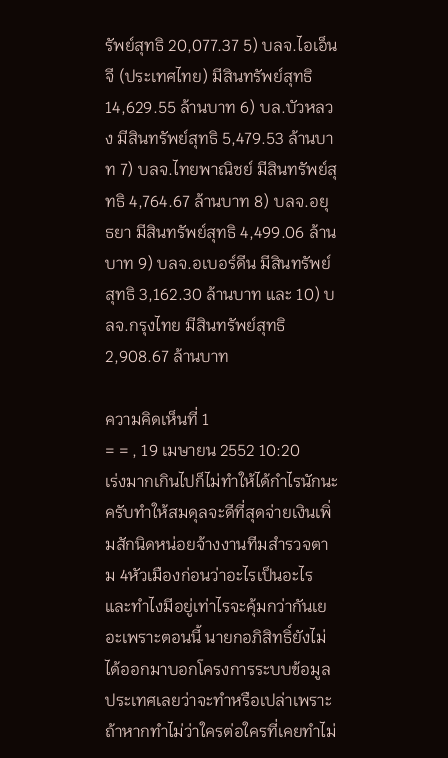รัพย์สุทธิ 20,077.37 5) บลจ.ไอเอ็นจี (ประเทศไทย) มีสินทรัพย์สุทธิ 14,629.55 ล้านบาท 6) บล.บัวหลวง มีสินทรัพย์สุทธิ 5,479.53 ล้านบาท 7) บลจ.ไทยพาณิชย์ มีสินทรัพย์สุทธิ 4,764.67 ล้านบาท 8) บลจ.อยุธยา มีสินทรัพย์สุทธิ 4,499.06 ล้านบาท 9) บลจ.อเบอร์ดีน มีสินทรัพย์สุทธิ 3,162.30 ล้านบาท และ 10) บลจ.กรุงไทย มีสินทรัพย์สุทธิ 2,908.67 ล้านบาท

ความคิดเห็นที่ 1
= = , 19 เมษายน 2552 10:20
เร่งมากเกินไปก็ไม่ทำให้ได้กำไรนักนะครับทำให้สมดุลจะดีที่สุดจ่ายเงินเพิ่มสักนิดหน่อยจ้างงานทีมสำรวจตาม 4หัวเมืองก่อนว่าอะไรเป็นอะไรและทำไงมีอยู่เท่าไรจะคุ้มกว่ากันเยอะเพราะตอนนี้ นายกอภิสิทธิ์ยังไม่ได้ออกมาบอกโครงการระบบข้อมูลประเทศเลยว่าจะทำหรือเปล่าเพราะถ้าหากทำไม่ว่าใครต่อใครที่เคยทำไม่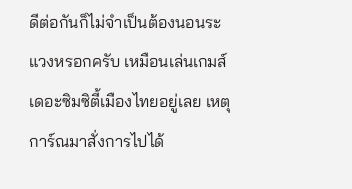ดีต่อกันก็ไม่จำเป็นต้องนอนระแวงหรอกครับ เหมือนเล่นเกมส์ เดอะซิมซิตี้เมืองไทยอยู่เลย เหตุการ์ณมาสั่งการไปได้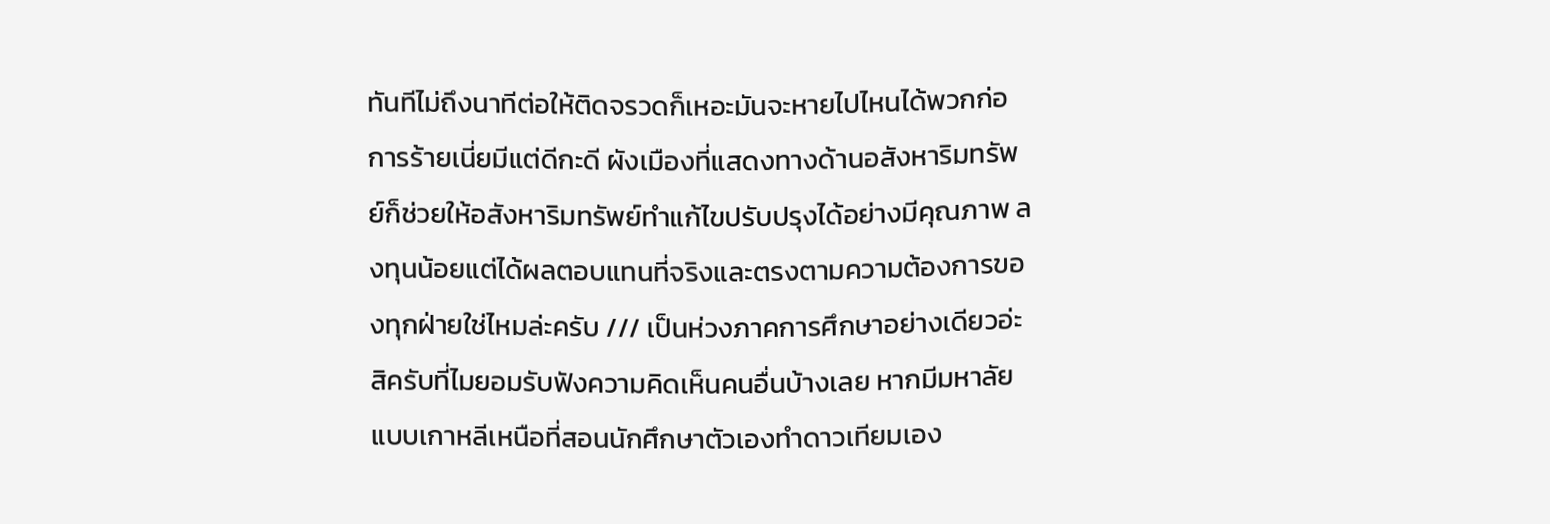ทันทีไม่ถึงนาทีต่อให้ติดจรวดก็เหอะมันจะหายไปไหนได้พวกก่อการร้ายเนี่ยมีแต่ดีกะดี ผังเมืองที่แสดงทางด้านอสังหาริมทรัพย์ก็ช่วยให้อสังหาริมทรัพย์ทำแก้ไขปรับปรุงได้อย่างมีคุณภาพ ลงทุนน้อยแต่ได้ผลตอบแทนที่จริงและตรงตามความต้องการของทุกฝ่ายใช่ไหมล่ะครับ /// เป็นห่วงภาคการศึกษาอย่างเดียวอ่ะสิครับที่ไมยอมรับฟังความคิดเห็นคนอื่นบ้างเลย หากมีมหาลัยแบบเกาหลีเหนือที่สอนนักศึกษาตัวเองทำดาวเทียมเอง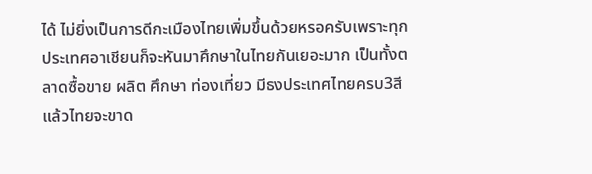ได้ ไม่ยิ่งเป็นการดีกะเมืองไทยเพิ่มขึ้นด้วยหรอครับเพราะทุกประเทศอาเชียนก็จะหันมาศึกษาในไทยกันเยอะมาก เป็นทั้งตลาดซื้อขาย ผลิต ศึกษา ท่องเที่ยว มีธงประเทศไทยครบ3สี แล้วไทยจะขาด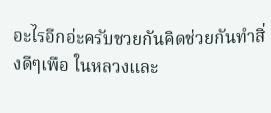อะไรอีกอ่ะครับชวยกันคิดช่วยกันทำสิ่งดีๆเพือ ในหลวงและ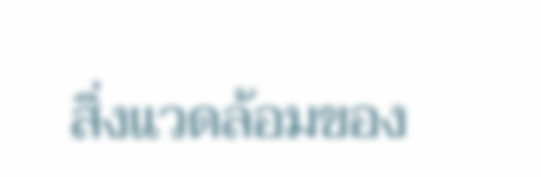สิ่งแวดล้อมของ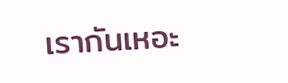เรากันเหอะ